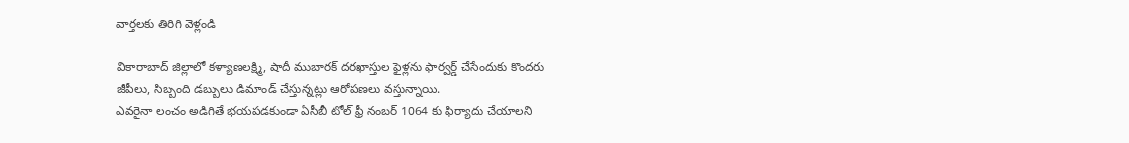వార్తలకు తిరిగి వెళ్లండి

వికారాబాద్ జిల్లాలో కళ్యాణలక్ష్మి, షాదీ ముబారక్ దరఖాస్తుల ఫైళ్లను ఫార్వర్డ్ చేసేందుకు కొందరు జీపీలు, సిబ్బంది డబ్బులు డిమాండ్ చేస్తున్నట్లు ఆరోపణలు వస్తున్నాయి.
ఎవరైనా లంచం అడిగితే భయపడకుండా ఏసీబీ టోల్ ఫ్రీ నంబర్ 1064 కు ఫిర్యాదు చేయాలని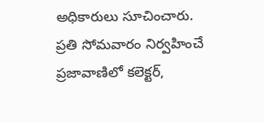అధికారులు సూచించారు. ప్రతి సోమవారం నిర్వహించే ప్రజావాణిలో కలెక్టర్,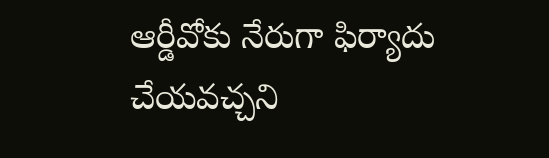ఆర్డీవోకు నేరుగా ఫిర్యాదు చేయవచ్చని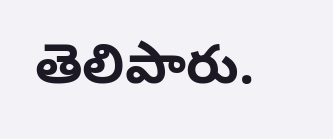తెలిపారు.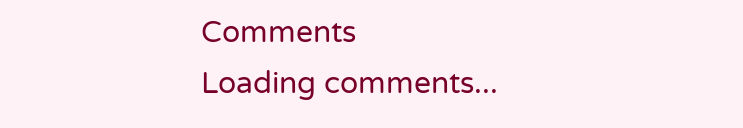Comments
Loading comments...